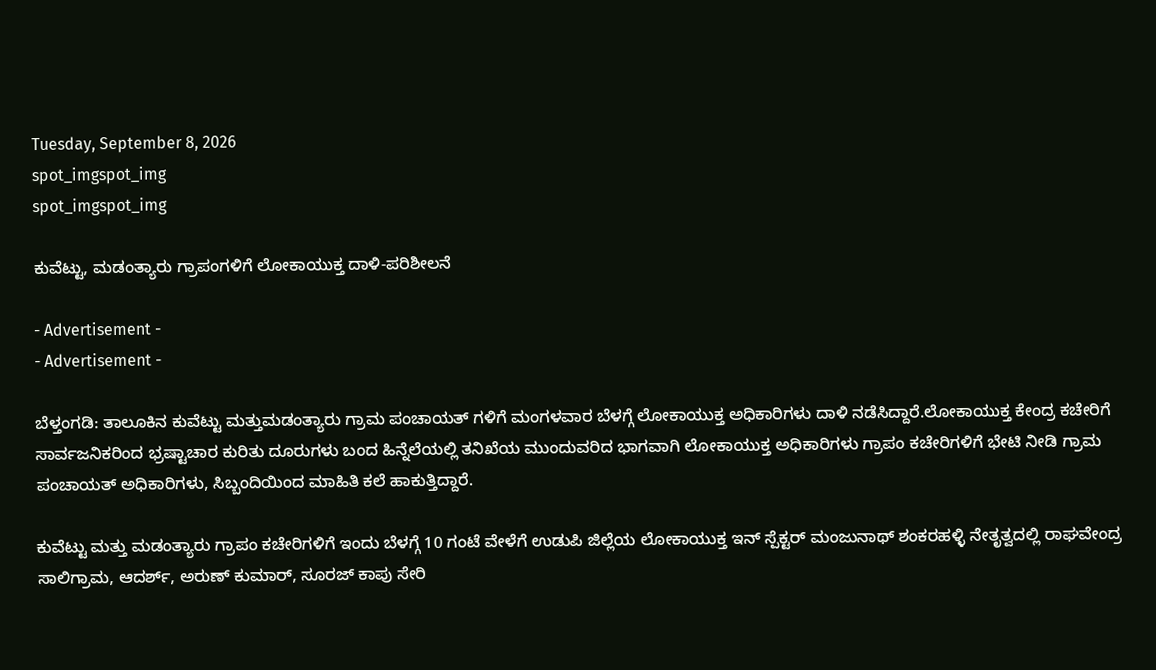Tuesday, September 8, 2026
spot_imgspot_img
spot_imgspot_img

ಕುವೆಟ್ಟು, ಮಡಂತ್ಯಾರು ಗ್ರಾಪಂಗಳಿಗೆ ಲೋಕಾಯುಕ್ತ ದಾಳಿ-ಪರಿಶೀಲನೆ

- Advertisement -
- Advertisement -

ಬೆಳ್ತಂಗಡಿ: ತಾಲೂಕಿನ ಕುವೆಟ್ಟು ಮತ್ತುಮಡಂತ್ಯಾರು ಗ್ರಾಮ ಪಂಚಾಯತ್ ಗಳಿಗೆ ಮಂಗಳವಾರ ಬೆಳಗ್ಗೆ ಲೋಕಾಯುಕ್ತ ಅಧಿಕಾರಿಗಳು ದಾಳಿ ನಡೆಸಿದ್ದಾರೆ.ಲೋಕಾಯುಕ್ತ ಕೇಂದ್ರ ಕಚೇರಿಗೆ ಸಾರ್ವಜನಿಕರಿಂದ ಭ್ರಷ್ಟಾಚಾರ ಕುರಿತು ದೂರುಗಳು ಬಂದ ಹಿನ್ನೆಲೆಯಲ್ಲಿ ತನಿಖೆಯ ಮುಂದುವರಿದ ಭಾಗವಾಗಿ ಲೋಕಾಯುಕ್ತ ಅಧಿಕಾರಿಗಳು ಗ್ರಾಪಂ ಕಚೇರಿಗಳಿಗೆ ಭೇಟಿ ನೀಡಿ ಗ್ರಾಮ ಪಂಚಾಯತ್ ಅಧಿಕಾರಿಗಳು, ಸಿಬ್ಬಂದಿಯಿಂದ ಮಾಹಿತಿ ಕಲೆ ಹಾಕುತ್ತಿದ್ದಾರೆ.

ಕುವೆಟ್ಟು ಮತ್ತು ಮಡಂತ್ಯಾರು ಗ್ರಾಪಂ ಕಚೇರಿಗಳಿಗೆ ಇಂದು ಬೆಳಗ್ಗೆ 10 ಗಂಟೆ ವೇಳೆಗೆ ಉಡುಪಿ ಜಿಲ್ಲೆಯ ಲೋಕಾಯುಕ್ತ ಇನ್ ಸ್ಪೆಕ್ಟರ್ ಮಂಜುನಾಥ್ ಶಂಕರಹಳ್ಳಿ ನೇತೃತ್ವದಲ್ಲಿ ರಾಘವೇಂದ್ರ ಸಾಲಿಗ್ರಾಮ, ಆದರ್ಶ್, ಅರುಣ್‌ ಕುಮಾರ್, ಸೂರಜ್ ಕಾಪು ಸೇರಿ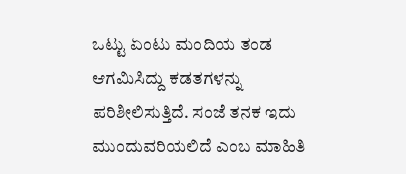ಒಟ್ಟು ಏಂಟು ಮಂದಿಯ ತಂಡ ಆಗಮಿಸಿದ್ದು ಕಡತಗಳನ್ನು ಪರಿಶೀಲಿಸುತ್ತಿದೆ. ಸಂಜೆ ತನಕ ಇದು ಮುಂದುವರಿಯಲಿದೆ ಎಂಬ ಮಾಹಿತಿ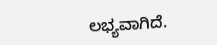ಲಭ್ಯವಾಗಿದೆ.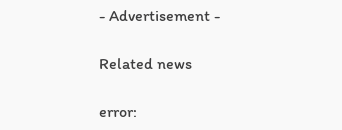- Advertisement -

Related news

error: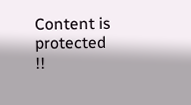Content is protected !!